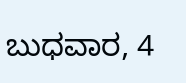ಬುಧವಾರ, 4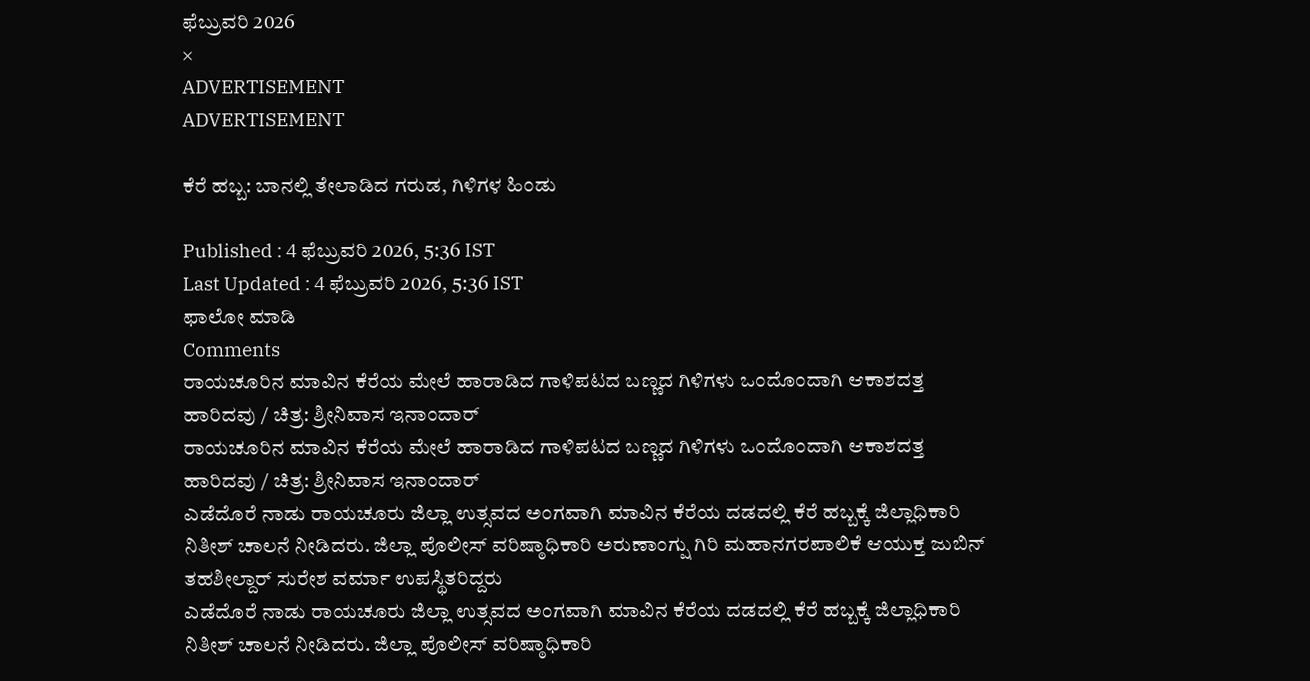ಫೆಬ್ರುವರಿ 2026
×
ADVERTISEMENT
ADVERTISEMENT

ಕೆರೆ ಹಬ್ಬ: ಬಾನಲ್ಲಿ ತೇಲಾಡಿದ ಗರುಡ, ಗಿಳಿಗಳ ಹಿಂಡು

Published : 4 ಫೆಬ್ರುವರಿ 2026, 5:36 IST
Last Updated : 4 ಫೆಬ್ರುವರಿ 2026, 5:36 IST
ಫಾಲೋ ಮಾಡಿ
Comments
ರಾಯಚೂರಿನ ಮಾವಿನ ಕೆರೆಯ ಮೇಲೆ ಹಾರಾಡಿದ ಗಾಳಿಪಟದ ಬಣ್ಣದ ಗಿಳಿಗಳು ಒಂದೊಂದಾಗಿ ಆಕಾಶದತ್ತ ಹಾರಿದವು / ಚಿತ್ರ: ಶ್ರೀನಿವಾಸ ಇನಾಂದಾರ್
ರಾಯಚೂರಿನ ಮಾವಿನ ಕೆರೆಯ ಮೇಲೆ ಹಾರಾಡಿದ ಗಾಳಿಪಟದ ಬಣ್ಣದ ಗಿಳಿಗಳು ಒಂದೊಂದಾಗಿ ಆಕಾಶದತ್ತ ಹಾರಿದವು / ಚಿತ್ರ: ಶ್ರೀನಿವಾಸ ಇನಾಂದಾರ್
ಎಡೆದೊರೆ ನಾಡು ರಾಯಚೂರು ಜಿಲ್ಲಾ ಉತ್ಸವದ ಅಂಗವಾಗಿ ಮಾವಿನ ಕೆರೆಯ ದಡದಲ್ಲಿ ಕೆರೆ ಹಬ್ಬಕ್ಕೆ ಜಿಲ್ಲಾಧಿಕಾರಿ ನಿತೀಶ್‌ ಚಾಲನೆ ನೀಡಿದರು. ಜಿಲ್ಲಾ ಪೊಲೀಸ್‌ ವರಿಷ್ಠಾಧಿಕಾರಿ ಅರುಣಾಂಗ್ಷು ಗಿರಿ ಮಹಾನಗರಪಾಲಿಕೆ ಆಯುಕ್ತ ಜುಬಿನ್‌ ತಹಶೀಲ್ದಾರ್ ಸುರೇಶ ವರ್ಮಾ ಉಪಸ್ಥಿತರಿದ್ದರು
ಎಡೆದೊರೆ ನಾಡು ರಾಯಚೂರು ಜಿಲ್ಲಾ ಉತ್ಸವದ ಅಂಗವಾಗಿ ಮಾವಿನ ಕೆರೆಯ ದಡದಲ್ಲಿ ಕೆರೆ ಹಬ್ಬಕ್ಕೆ ಜಿಲ್ಲಾಧಿಕಾರಿ ನಿತೀಶ್‌ ಚಾಲನೆ ನೀಡಿದರು. ಜಿಲ್ಲಾ ಪೊಲೀಸ್‌ ವರಿಷ್ಠಾಧಿಕಾರಿ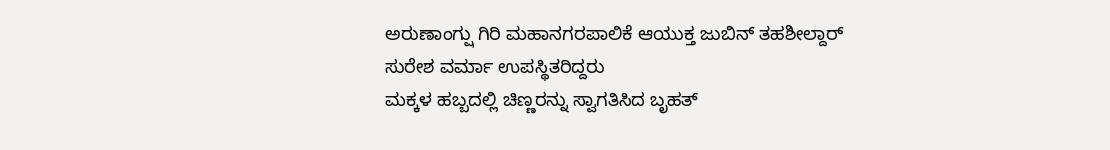ಅರುಣಾಂಗ್ಷು ಗಿರಿ ಮಹಾನಗರಪಾಲಿಕೆ ಆಯುಕ್ತ ಜುಬಿನ್‌ ತಹಶೀಲ್ದಾರ್ ಸುರೇಶ ವರ್ಮಾ ಉಪಸ್ಥಿತರಿದ್ದರು
ಮಕ್ಕಳ ಹಬ್ಬದಲ್ಲಿ ಚಿಣ್ಣರನ್ನು ಸ್ವಾಗತಿಸಿದ ಬೃಹತ್‌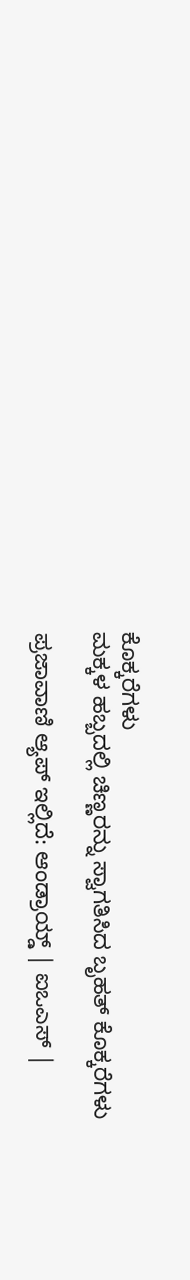ಕೊಕ್ಕರೆಗಳು
ಮಕ್ಕಳ ಹಬ್ಬದಲ್ಲಿ ಚಿಣ್ಣರನ್ನು ಸ್ವಾಗತಿಸಿದ ಬೃಹತ್‌ ಕೊಕ್ಕರೆಗಳು

ಪ್ರಜಾವಾಣಿ ಆ್ಯಪ್ ಇಲ್ಲಿದೆ: ಆಂಡ್ರಾಯ್ಡ್ | ಐಒಎಸ್ |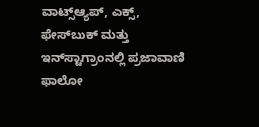ವಾಟ್ಸ್ಆ್ಯಪ್, ಎಕ್ಸ್, ಫೇಸ್‌ಬುಕ್ ಮತ್ತು ಇನ್‌ಸ್ಟಾಗ್ರಾಂನಲ್ಲಿ ಪ್ರಜಾವಾಣಿ ಫಾಲೋ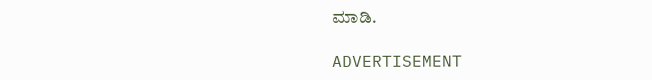ಮಾಡಿ.

ADVERTISEMENT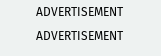ADVERTISEMENT
ADVERTISEMENT